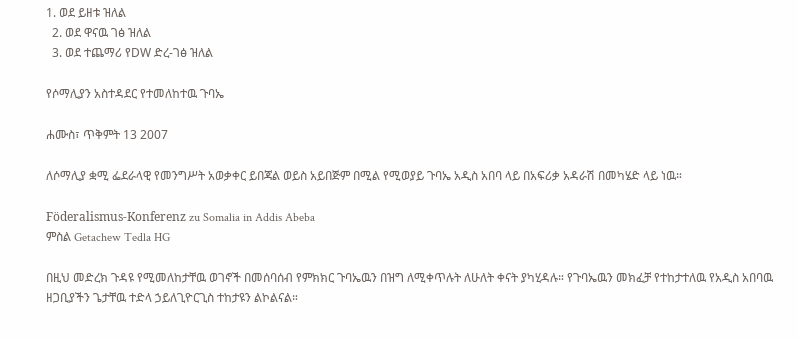1. ወደ ይዘቱ ዝለል
  2. ወደ ዋናዉ ገፅ ዝለል
  3. ወደ ተጨማሪ የDW ድረ-ገፅ ዝለል

የሶማሊያን አስተዳደር የተመለከተዉ ጉባኤ

ሐሙስ፣ ጥቅምት 13 2007

ለሶማሊያ ቋሚ ፌደራላዊ የመንግሥት አወቃቀር ይበጃል ወይስ አይበጅም በሚል የሚወያይ ጉባኤ አዲስ አበባ ላይ በአፍሪቃ አዳራሽ በመካሄድ ላይ ነዉ።

Föderalismus-Konferenz zu Somalia in Addis Abeba
ምስል Getachew Tedla HG

በዚህ መድረክ ጉዳዩ የሚመለከታቸዉ ወገኖች በመሰባሰብ የምክክር ጉባኤዉን በዝግ ለሚቀጥሉት ለሁለት ቀናት ያካሂዳሉ። የጉባኤዉን መክፈቻ የተከታተለዉ የአዲስ አበባዉ ዘጋቢያችን ጌታቸዉ ተድላ ኃይለጊዮርጊስ ተከታዩን ልኮልናል።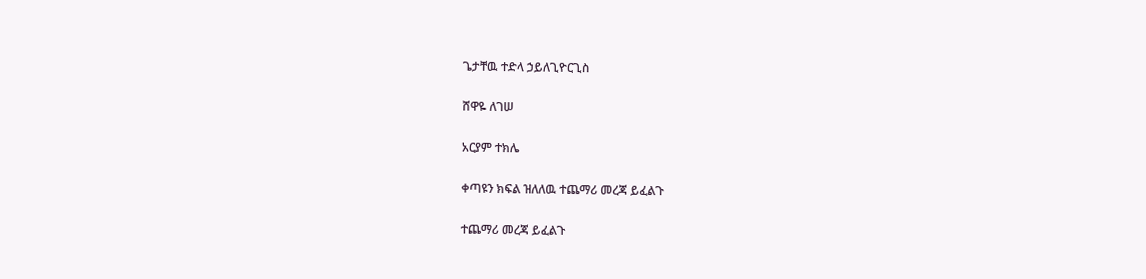ጌታቸዉ ተድላ ኃይለጊዮርጊስ

ሸዋዬ ለገሠ

አርያም ተክሌ

ቀጣዩን ክፍል ዝለለዉ ተጨማሪ መረጃ ይፈልጉ

ተጨማሪ መረጃ ይፈልጉ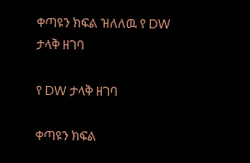ቀጣዩን ክፍል ዝለለዉ የ DW ታላቅ ዘገባ

የ DW ታላቅ ዘገባ

ቀጣዩን ክፍል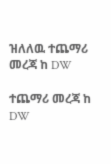ዝለለዉ ተጨማሪ መረጃ ከ DW

ተጨማሪ መረጃ ከ DW